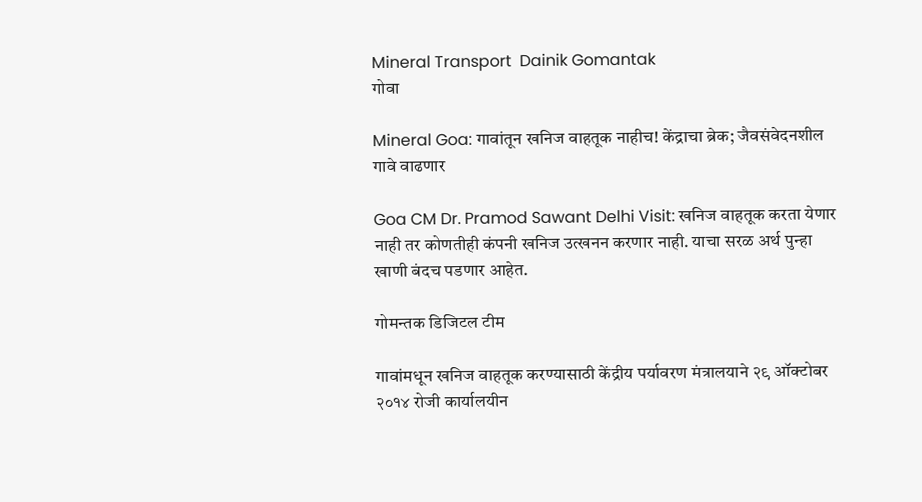Mineral Transport  Dainik Gomantak
गोवा

Mineral Goa: गावांतून खनिज वाहतूक नाहीच! केंद्राचा ब्रेक; जैवसंवेदनशील गावे वाढणार

Goa CM Dr. Pramod Sawant Delhi Visit: खनिज वाहतूक करता येणार नाही तर कोणतीही कंपनी खनिज उत्खनन करणार नाही. याचा सरळ अर्थ पुन्हा खाणी बंदच पडणार आहेत.

गोमन्तक डिजिटल टीम

गावांमधून खनिज वाहतूक करण्यासाठी केंद्रीय पर्यावरण मंत्रालयाने २९ ऑक्टोबर २०१४ रोजी कार्यालयीन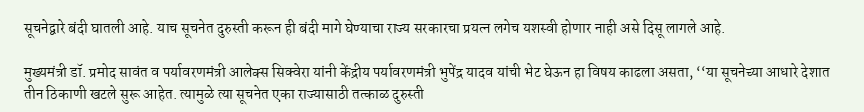सूचनेद्वारे बंदी घातली आहे. याच सूचनेत दुरुस्ती करून ही बंदी मागे घेण्याचा राज्य सरकारचा प्रयत्न लगेच यशस्वी होणार नाही असे दिसू लागले आहे.

मुख्यमंत्री डॉ. प्रमोद सावंत व पर्यावरणमंत्री आलेक्स सिक्वेरा यांनी केंद्रीय पर्यावरणमंत्री भुपेंद्र यादव यांची भेट घेऊन हा विषय काढला असता, ‘‘या सूचनेच्या आधारे देशात तीन ठिकाणी खटले सुरू आहेत. त्यामुळे त्या सूचनेत एका राज्यासाठी तत्काळ दुरुस्ती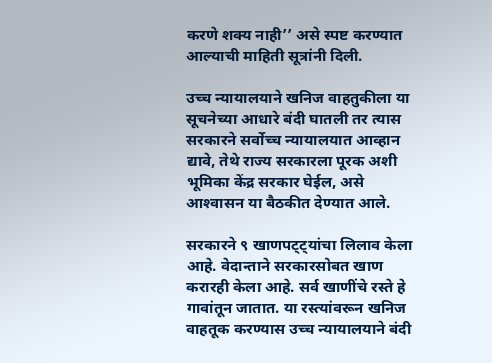करणे शक्य नाही’’ असे स्पष्ट करण्यात आल्‍याची माहिती सूत्रांनी दिली.

उच्च न्यायालयाने खनिज वाहतुकीला या सूचनेच्या आधारे बंदी घातली तर त्यास सरकारने सर्वोच्च न्यायालयात आव्हान द्यावे, तेथे राज्य सरकारला पूरक अशी भूमिका केंद्र सरकार घेईल, असे आश्‍‍वासन या बैठकीत देण्यात आले.

सरकारने ९ खाणपट्ट्यांचा लिलाव केला आहे. वेदान्ताने सरकारसोबत खाण करारही केला आहे. सर्व खाणींचे रस्ते हे गावांतून जातात. या रस्त्यांवरून खनिज वाहतूक करण्यास उच्च न्यायालयाने बंदी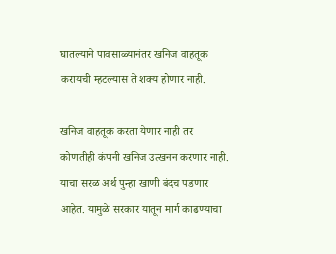घातल्याने पावसाळ्यानंतर खनिज वाहतूक करायची म्हटल्यास ते शक्य होणार नाही.

खनिज वाहतूक करता येणार नाही तर कोणतीही कंपनी खनिज उत्खनन करणार नाही. याचा सरळ अर्थ पुन्हा खाणी बंदच पडणार आहेत. यामुळे सरकार यातून मार्ग काढण्याचा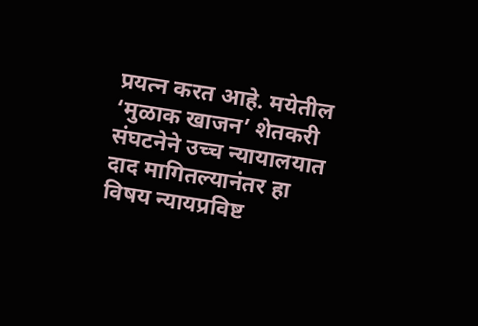प्रयत्न करत आहे. मयेतील ‘मुळाक खाजन’ शेतकरी संघटनेने उच्च न्यायालयात दाद मागितल्यानंतर हा विषय न्यायप्रविष्ट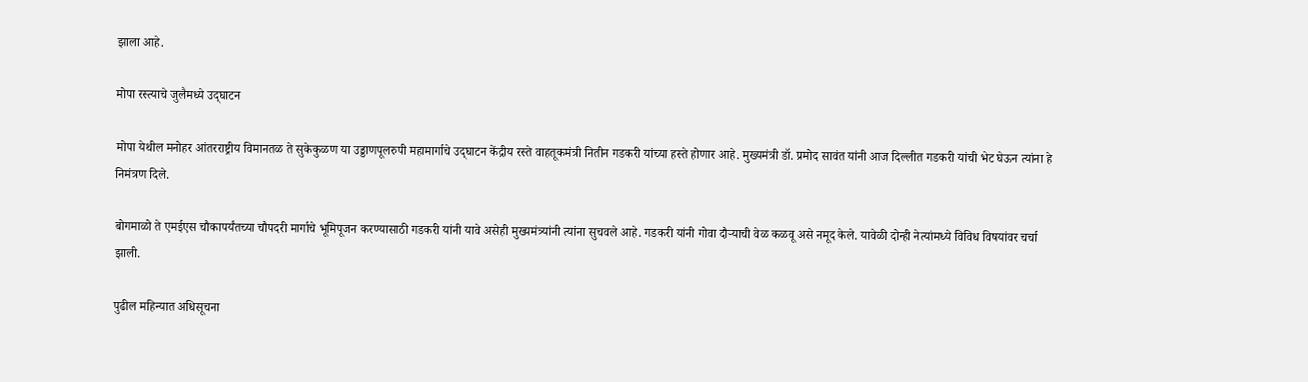झाला आहे.

मोपा रस्त्याचे जुलैमध्ये उद्‍घाटन

मोपा येथील मनोहर आंतरराष्ट्रीय विमानतळ ते सुकेकुळण या उड्डाणपूलरुपी महामार्गाचे उद्‍घाटन केंद्रीय रस्ते वाहतूकमंत्री नितीन गडकरी यांच्या हस्ते होणार आहे. मुख्यमंत्री डॉ. प्रमोद सावंत यांनी आज दिल्लीत गडकरी यांची भेट घेऊन त्यांना हे निमंत्रण दिले.

बोगमाळो ते एमईएस चौकापर्यंतच्या चौपदरी मार्गाचे भूमिपूजन करण्यासाठी गडकरी यांनी यावे असेही मुख्यमंत्र्यांनी त्यांना सुचवले आहे. गडकरी यांनी गोवा दौऱ्याची वेळ कळवू असे नमूद केले. यावेळी दोन्ही नेत्यांमध्‍ये विविध विषयांवर चर्चा झाली.

पुढील महिन्‍यात अधिसूचना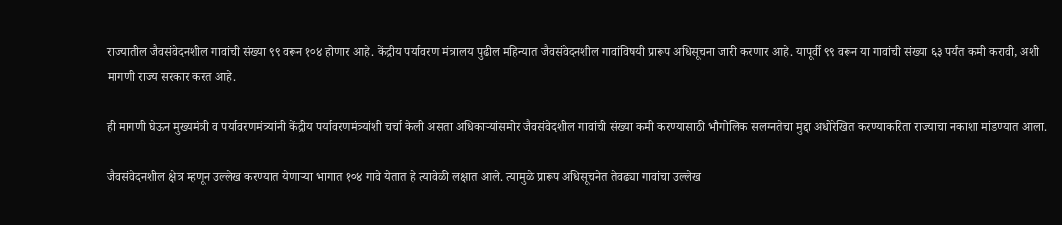राज्यातील जैवसंवेदनशील गावांची संख्या ९९ वरून १०४ होणार आहे. केंद्रीय पर्यावरण मंत्रालय पुढील महिन्यात जैवसंवेदनशील गावांविषयी प्रारूप अधिसूचना जारी करणार आहे. यापूर्वी ९९ वरून या गावांची संख्या ६३ पर्यंत कमी करावी, अशी मागणी राज्य सरकार करत आहे.

ही मागणी घेऊन मुख्यमंत्री व पर्यावरणमंत्र्यांनी केंद्रीय पर्यावरणमंत्र्यांशी चर्चा केली असता अधिकाऱ्यांसमोर जैवसंवेदशील गावांची संख्या कमी करण्यासाठी भौगोलिक सलग्नतेचा मुद्दा अधोरेखित करण्याकरिता राज्याचा नकाशा मांडण्यात आला.

जैवसंवेदनशील क्षेत्र म्हणून उल्लेख करण्यात येणाऱ्या भागात १०४ गावे येतात हे त्यावेळी लक्षात आले. त्यामुळे प्रारूप अधिसूचनेत तेवढ्या गावांचा उल्लेख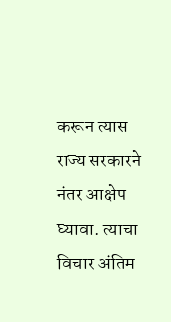करून त्यास राज्य सरकारने नंतर आक्षेप घ्यावा. त्याचा विचार अंतिम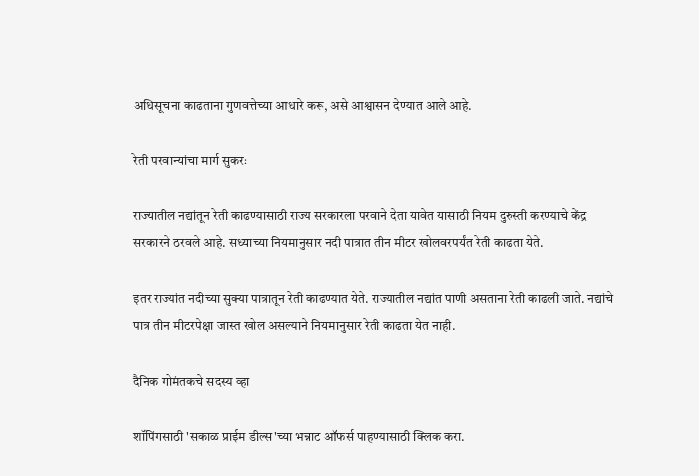अधिसूचना काढताना गुणवत्तेच्या आधारे करू, असे आश्वासन देण्यात आले आहे.

रेती परवान्यांचा मार्ग सुकरः

राज्‍यातील नद्यांतून रेती काढण्यासाठी राज्य सरकारला परवाने देता यावेत यासाठी नियम दुरुस्ती करण्याचे केंद्र सरकारने ठरवले आहे. सध्याच्या नियमानुसार नदी पात्रात तीन मीटर खोलवरपर्यंत रेती काढता येते.

इतर राज्यांत नदीच्या सुक्या पात्रातून रेती काढण्यात येते. राज्यातील नद्यांत पाणी असताना रेती काढली जाते. नद्यांचे पात्र तीन मीटरपेक्षा जास्त खोल असल्याने नियमानुसार रेती काढता येत नाही.

दैनिक गोमंतकचे सदस्य व्हा

शॉपिंगसाठी 'सकाळ प्राईम डील्स'च्या भन्नाट ऑफर्स पाहण्यासाठी क्लिक करा.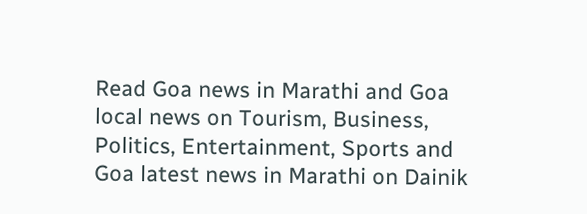Read Goa news in Marathi and Goa local news on Tourism, Business, Politics, Entertainment, Sports and Goa latest news in Marathi on Dainik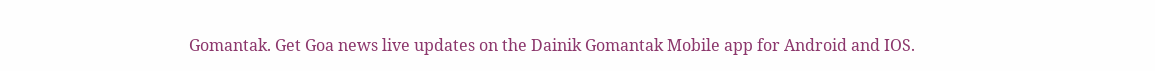Gomantak. Get Goa news live updates on the Dainik Gomantak Mobile app for Android and IOS.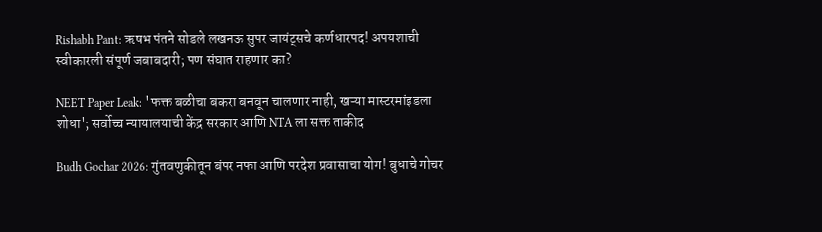Rishabh Pant: ऋषभ पंतने सोडले लखनऊ सुपर जायंट्सचे कर्णधारपद! अपयशाची स्वीकारली संपूर्ण जबाबदारी; पण संघात राहणार का?

NEET Paper Leak: 'फक्त बळीचा बकरा बनवून चालणार नाही, खऱ्या मास्टरमांइडला शोधा'; सर्वोच्च न्यायालयाची केंद्र सरकार आणि NTA ला सक्त ताकीद

Budh Gochar 2026: गुंतवणुकीतून बंपर नफा आणि परदेश प्रवासाचा योग! बुधाचे गोचर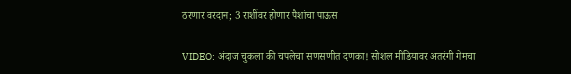ठरणार वरदान; 3 राशींवर होणार पैशांचा पाऊस

VIDEO: अंदाज चुकला की चपलेचा सणसणीत दणका! सोशल मीडियावर अतरंगी गेमचा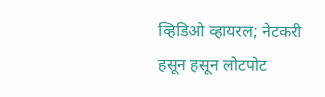व्हिडिओ व्हायरल; नेटकरी हसून हसून लोटपोट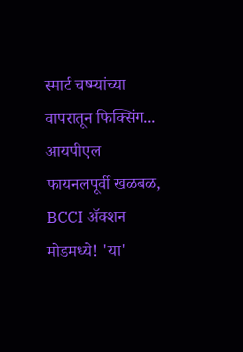स्मार्ट चष्म्यांच्या वापरातून फिक्सिंग... आयपीएल फायनलपूर्वी खळबळ, BCCI ॲक्शन मोडमध्ये! 'या'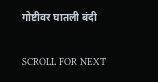गोष्टीवर घातली बंदी

SCROLL FOR NEXT